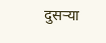दुसऱ्या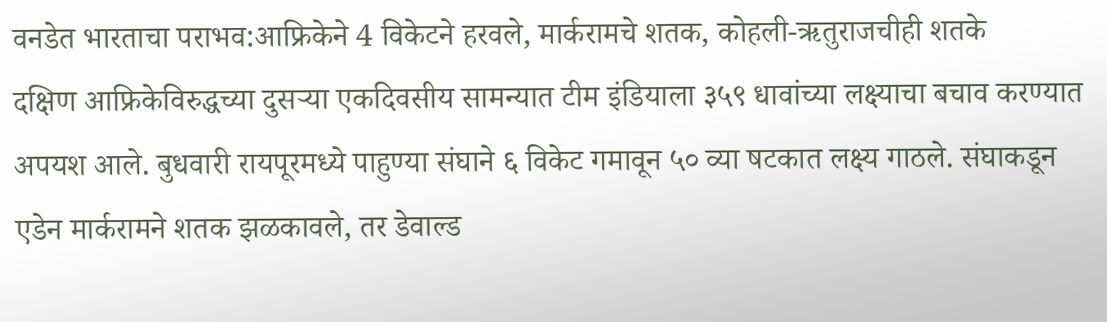वनडेत भारताचा पराभव:आफ्रिकेने 4 विकेटने हरवले, मार्करामचे शतक, कोहली-ऋतुराजचीही शतके
दक्षिण आफ्रिकेविरुद्धच्या दुसऱ्या एकदिवसीय सामन्यात टीम इंडियाला ३५९ धावांच्या लक्ष्याचा बचाव करण्यात अपयश आले. बुधवारी रायपूरमध्ये पाहुण्या संघाने ६ विकेट गमावून ५० व्या षटकात लक्ष्य गाठले. संघाकडून एडेन मार्करामने शतक झळकावले, तर डेवाल्ड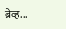ब्रेव्ह...